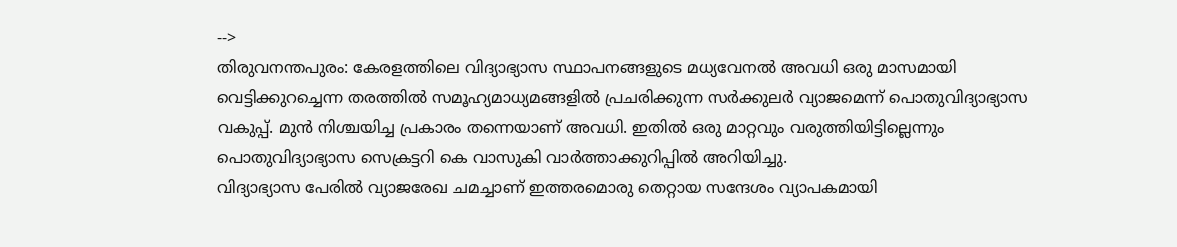-->
തിരുവനന്തപുരം: കേരളത്തിലെ വിദ്യാഭ്യാസ സ്ഥാപനങ്ങളുടെ മധ്യവേനൽ അവധി ഒരു മാസമായി വെട്ടിക്കുറച്ചെന്ന തരത്തിൽ സമൂഹ്യമാധ്യമങ്ങളിൽ പ്രചരിക്കുന്ന സർക്കുലർ വ്യാജമെന്ന് പൊതുവിദ്യാഭ്യാസ വകുപ്പ്. മുൻ നിശ്ചയിച്ച പ്രകാരം തന്നെയാണ് അവധി. ഇതിൽ ഒരു മാറ്റവും വരുത്തിയിട്ടില്ലെന്നും പൊതുവിദ്യാഭ്യാസ സെക്രട്ടറി കെ വാസുകി വാർത്താക്കുറിപ്പിൽ അറിയിച്ചു.
വിദ്യാഭ്യാസ പേരിൽ വ്യാജരേഖ ചമച്ചാണ് ഇത്തരമൊരു തെറ്റായ സന്ദേശം വ്യാപകമായി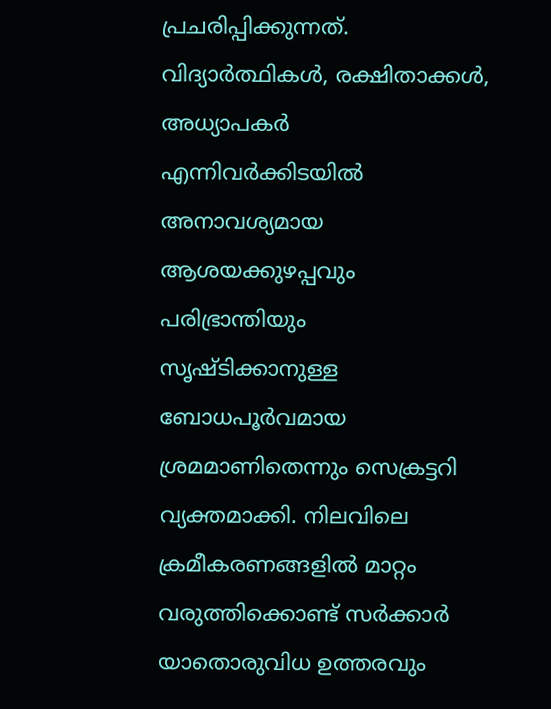പ്രചരിപ്പിക്കുന്നത്. വിദ്യാർത്ഥികൾ, രക്ഷിതാക്കൾ, അധ്യാപകർ എന്നിവർക്കിടയിൽ അനാവശ്യമായ ആശയക്കുഴപ്പവും പരിഭ്രാന്തിയും സൃഷ്ടിക്കാനുള്ള ബോധപൂർവമായ ശ്രമമാണിതെന്നും സെക്രട്ടറി വ്യക്തമാക്കി. നിലവിലെ ക്രമീകരണങ്ങളിൽ മാറ്റം വരുത്തിക്കൊണ്ട് സർക്കാർ യാതൊരുവിധ ഉത്തരവും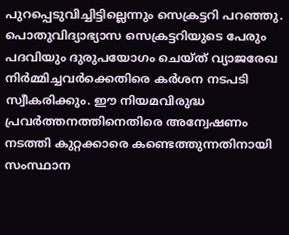പുറപ്പെടുവിച്ചിട്ടില്ലെന്നും സെക്രട്ടറി പറഞ്ഞു.
പൊതുവിദ്യാഭ്യാസ സെക്രട്ടറിയുടെ പേരും പദവിയും ദുരുപയോഗം ചെയ്ത് വ്യാജരേഖ നിർമ്മിച്ചവർക്കെതിരെ കർശന നടപടി സ്വീകരിക്കും. ഈ നിയമവിരുദ്ധ പ്രവർത്തനത്തിനെതിരെ അന്വേഷണം നടത്തി കുറ്റക്കാരെ കണ്ടെത്തുന്നതിനായി സംസ്ഥാന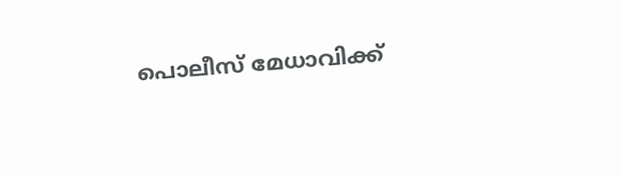പൊലീസ് മേധാവിക്ക്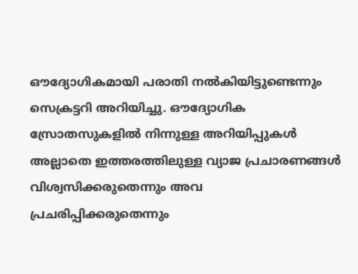ഔദ്യോഗികമായി പരാതി നൽകിയിട്ടുണ്ടെന്നും സെക്രട്ടറി അറിയിച്ചു. ഔദ്യോഗിക സ്രോതസുകളിൽ നിന്നുള്ള അറിയിപ്പുകൾ അല്ലാതെ ഇത്തരത്തിലുള്ള വ്യാജ പ്രചാരണങ്ങൾ വിശ്വസിക്കരുതെന്നും അവ പ്രചരിപ്പിക്കരുതെന്നും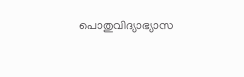പൊതുവിദ്യാഭ്യാസ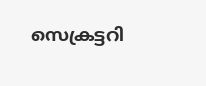സെക്രട്ടറി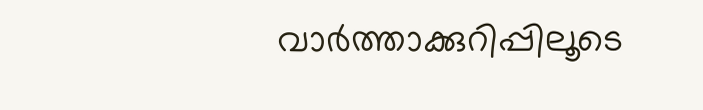വാർത്താക്കുറിപ്പിലൂടെ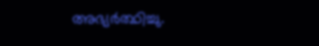അഭ്യർത്ഥിച്ചു.